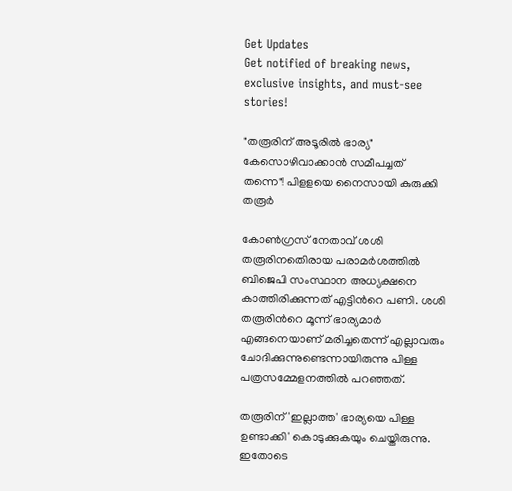Get Updates
Get notified of breaking news, exclusive insights, and must-see stories!

"തരൂരിന് അടൂരില്‍ ഭാര്യ" കേസൊഴിവാക്കാന്‍ സമീപച്ചത് തന്നെ"! പിളളയെ നൈസായി കുരുക്കി തരൂര്‍

കോണ്‍ഗ്രസ് നേതാവ് ശശി തരൂരിനതെിരായ പരാമര്‍ശത്തില്‍ ബിജെപി സംസ്ഥാന അധ്യക്ഷനെ കാത്തിരിക്കുന്നത് എട്ടിന്‍റെ പണി. ശശി തരൂരിന്‍റെ മൂന്ന് ഭാര്യമാര്‍ എങ്ങനെയാണ് മരിച്ചതെന്ന് എല്ലാവരും ചോദിക്കുന്നുണ്ടെന്നായിരുന്നു പിള്ള പത്രസമ്മേളനത്തില്‍ പറഞ്ഞത്.

തരൂരിന് 'ഇല്ലാത്ത' ഭാര്യയെ പിള്ള ഉണ്ടാക്കി' കൊടുക്കുകയും ചെയ്തിരുന്നു. ഇതോടെ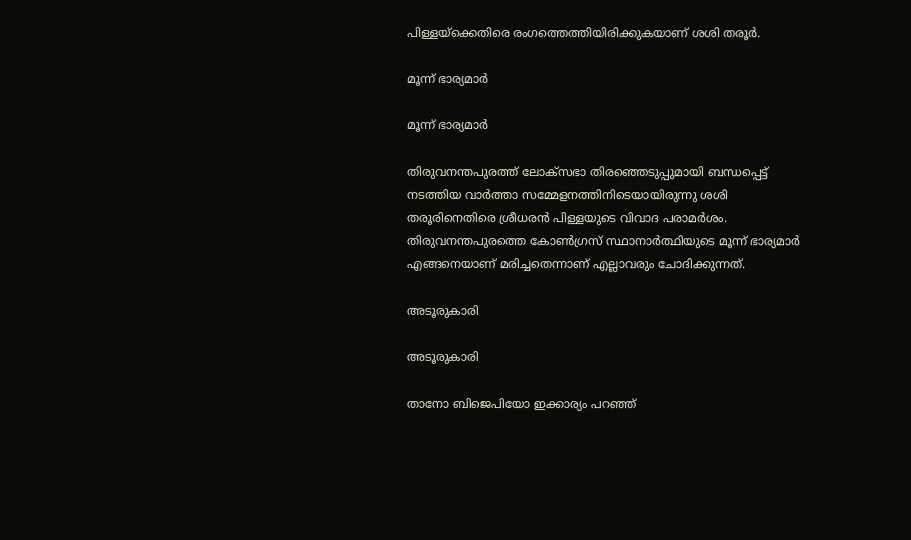പിള്ളയ്ക്കെതിരെ രംഗത്തെത്തിയിരിക്കുകയാണ് ശശി തരൂര്‍.

മൂന്ന് ഭാര്യമാര്‍

മൂന്ന് ഭാര്യമാര്‍

തിരുവനന്തപുരത്ത് ലോക്സഭാ തിരഞ്ഞെടുപ്പുമായി ബന്ധപ്പെട്ട് നടത്തിയ വാര്‍ത്താ സമ്മേളനത്തിനിടെയായിരുന്നു ശശി തരൂരിനെതിരെ ശ്രീധരന്‍ പിള്ളയുടെ വിവാദ പരാമര്‍ശം. തിരുവനന്തപുരത്തെ കോണ്‍ഗ്രസ് സ്ഥാനാര്‍ത്ഥിയുടെ മൂന്ന് ഭാര്യമാര്‍ എങ്ങനെയാണ് മരിച്ചതെന്നാണ് എല്ലാവരും ചോദിക്കുന്നത്.

അടൂരുകാരി

അടൂരുകാരി

താനോ ബിജെപിയോ ഇക്കാര്യം പറഞ്ഞ്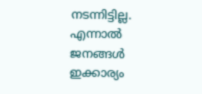നടന്നിട്ടില്ല. എന്നാല്‍ ജനങ്ങള്‍ ഇക്കാര്യം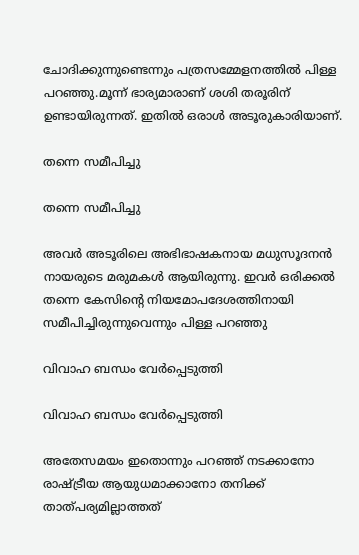ചോദിക്കുന്നുണ്ടെന്നും പത്രസമ്മേളനത്തില്‍ പിള്ള പറഞ്ഞു.മൂന്ന് ഭാര്യമാരാണ് ശശി തരൂരിന് ഉണ്ടായിരുന്നത്. ഇതില്‍ ഒരാള്‍ അടൂരുകാരിയാണ്.

തന്നെ സമീപിച്ചു

തന്നെ സമീപിച്ചു

അവര്‍ അടൂരിലെ അഭിഭാഷകനായ മധുസൂദനന്‍ നായരുടെ മരുമകള്‍ ആയിരുന്നു. ഇവര്‍ ഒരിക്കല്‍ തന്നെ കേസിന്‍റെ നിയമോപദേശത്തിനായി സമീപിച്ചിരുന്നുവെന്നും പിള്ള പറഞ്ഞു

വിവാഹ ബന്ധം വേര്‍പ്പെടുത്തി

വിവാഹ ബന്ധം വേര്‍പ്പെടുത്തി

അതേസമയം ഇതൊന്നും പറഞ്ഞ് നടക്കാനോ രാഷ്ട്രീയ ആയുധമാക്കാനോ തനിക്ക് താത്പര്യമില്ലാത്തത്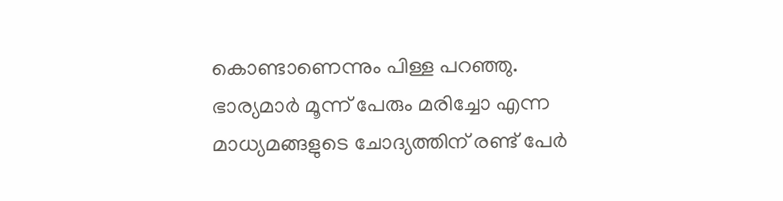കൊണ്ടാണെന്നും പിള്ള പറഞ്ഞു. ഭാര്യമാര്‍ മൂന്ന് പേരും മരിച്ചോ എന്ന മാധ്യമങ്ങളുടെ ചോദ്യത്തിന് രണ്ട് പേര്‍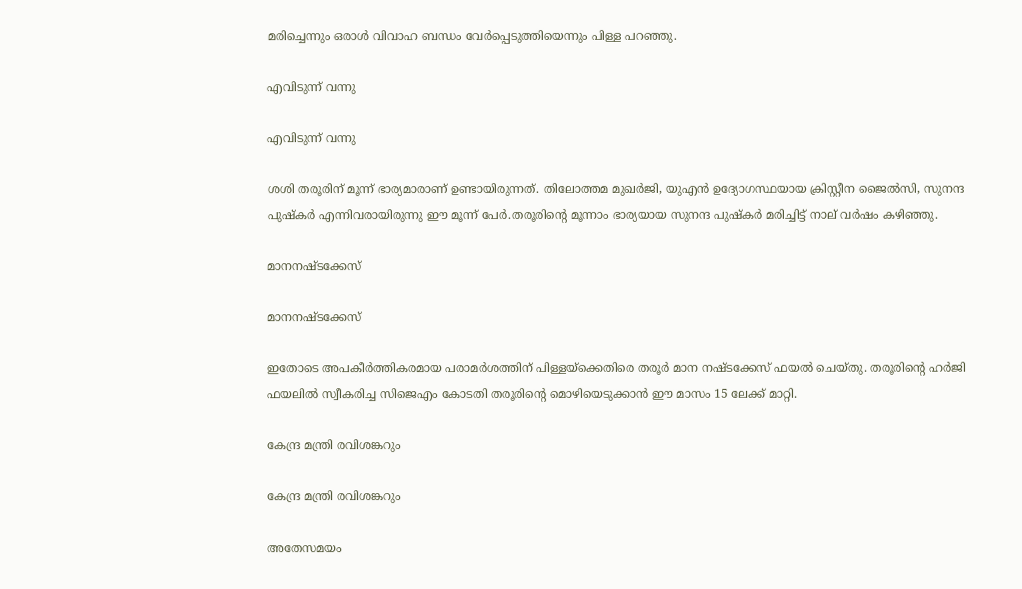മരിച്ചെന്നും ഒരാള്‍ വിവാഹ ബന്ധം വേര്‍പ്പെടുത്തിയെന്നും പിള്ള പറഞ്ഞു.

എവിടുന്ന് വന്നു

എവിടുന്ന് വന്നു

ശശി തരൂരിന് മൂന്ന് ഭാര്യമാരാണ് ഉണ്ടായിരുന്നത്. തിലോത്തമ മുഖര്‍ജി, യുഎന്‍ ഉദ്യോഗസ്ഥയായ ക്രിസ്റ്റീന ജൈല്‍സി, സുനന്ദ പുഷ്കര്‍ എന്നിവരായിരുന്നു ഈ മൂന്ന് പേര്‍.തരൂരിന്‍റെ മൂന്നാം ഭാര്യയായ സുനന്ദ പുഷ്കര്‍ മരിച്ചിട്ട് നാല് വര്‍ഷം കഴിഞ്ഞു.

മാനനഷ്ടക്കേസ്

മാനനഷ്ടക്കേസ്

ഇതോടെ അപകീര്‍ത്തികരമായ പരാമര്‍ശത്തിന് പിള്ളയ്ക്കെതിരെ തരൂര്‍ മാന നഷ്ടക്കേസ് ഫയല്‍ ചെയ്തു. തരൂരിന്‍റെ ഹര്‍ജി ഫയലില്‍ സ്വീകരിച്ച സിജെഎം കോടതി തരൂരിന്‍റെ മൊഴിയെടുക്കാന്‍ ഈ മാസം 15 ലേക്ക് മാറ്റി.

കേന്ദ്ര മന്ത്രി രവിശങ്കറും

കേന്ദ്ര മന്ത്രി രവിശങ്കറും

അതേസമയം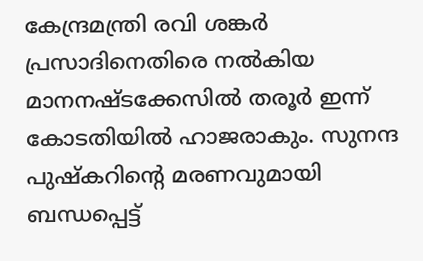കേന്ദ്രമന്ത്രി രവി ശങ്കര്‍ പ്രസാദിനെതിരെ നല്‍കിയ മാനനഷ്ടക്കേസില്‍ തരൂര്‍ ഇന്ന് കോടതിയില്‍ ഹാജരാകും. സുനന്ദ പുഷ്കറിന്‍റെ മരണവുമായി ബന്ധപ്പെട്ട്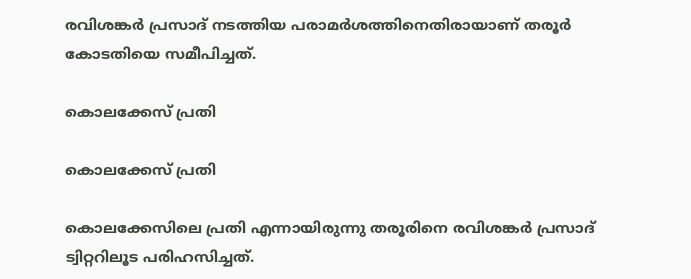രവിശങ്കര്‍ പ്രസാദ് നടത്തിയ പരാമര്‍ശത്തിനെതിരായാണ് തരൂര്‍ കോടതിയെ സമീപിച്ചത്.

കൊലക്കേസ് പ്രതി

കൊലക്കേസ് പ്രതി

കൊലക്കേസിലെ പ്രതി എന്നായിരുന്നു തരൂരിനെ രവിശങ്കര്‍ പ്രസാദ് ട്വിറ്ററിലൂട പരിഹസിച്ചത്.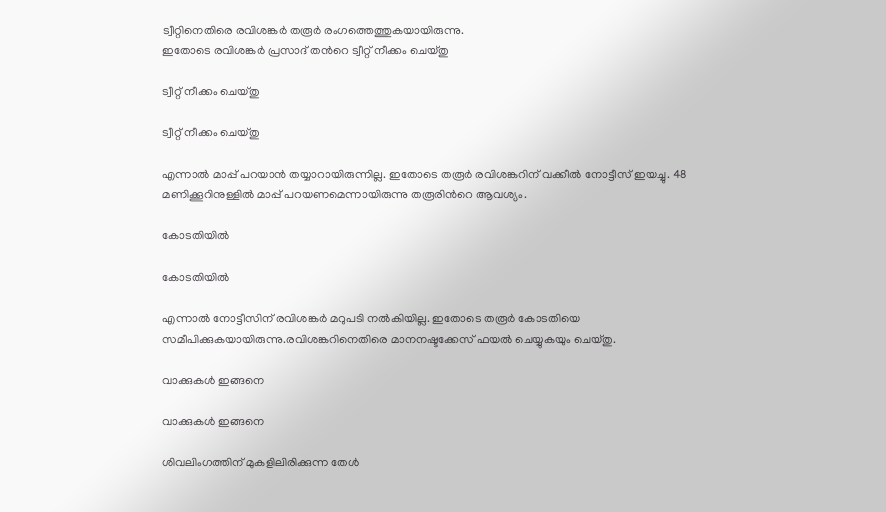ട്വീറ്റിനെതിരെ രവിശങ്കര്‍ തരൂര്‍ രംഗത്തെത്തുകയായിരുന്നു.
ഇതോടെ രവിശങ്കര്‍ പ്രസാദ് തന്‍റെ ട്വീറ്റ് നീക്കം ചെയ്തു

ട്വീറ്റ് നീക്കം ചെയ്തു

ട്വീറ്റ് നീക്കം ചെയ്തു

എന്നാല്‍ മാപ്പ് പറയാന്‍ തയ്യാറായിരുന്നില്ല. ഇതോടെ തരൂര്‍ രവിശങ്കറിന് വക്കീല്‍ നോട്ടീസ് ഇയച്ചു. 48 മണിക്കൂറിനുള്ളില്‍ മാപ്പ് പറയണമെന്നായിരുന്നു തരൂരിന്‍റെ ആവശ്യം.

കോടതിയില്‍

കോടതിയില്‍

എന്നാല്‍ നോട്ടീസിന് രവിശങ്കര്‍ മറുപടി നല്‍കിയില്ല. ഇതോടെ തരൂര്‍ കോടതിയെ സമീപിക്കുകയായിരുന്നു.രവിശങ്കറിനെതിരെ മാനനഷ്ടക്കേസ് ഫയല്‍ ചെയ്യുകയും ചെയ്തു.

വാക്കുകള്‍ ഇങ്ങനെ

വാക്കുകള്‍ ഇങ്ങനെ

ശിവലിംഗത്തിന് മുകളിലിരിക്കുന്ന തേള്‍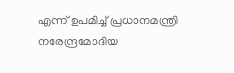എന്ന് ഉപമിച്ച് പ്രധാനമന്ത്രി നരേന്ദ്രമോദിയ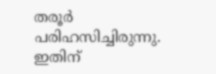തരൂര്‍ പരിഹസിച്ചിരുന്നു. ഇതിന്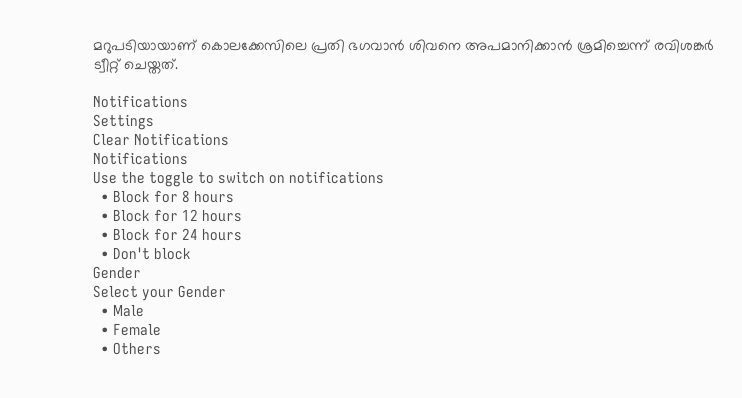മറുപടിയായാണ് കൊലക്കേസിലെ പ്രതി ഭഗവാന്‍ ശിവനെ അപമാനിക്കാന്‍ ശ്രമിച്ചെന്ന് രവിശങ്കര്‍ ട്വീറ്റ് ചെയ്തത്.

Notifications
Settings
Clear Notifications
Notifications
Use the toggle to switch on notifications
  • Block for 8 hours
  • Block for 12 hours
  • Block for 24 hours
  • Don't block
Gender
Select your Gender
  • Male
  • Female
  • Others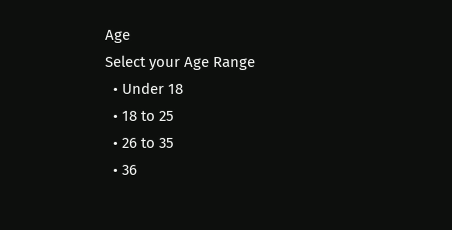Age
Select your Age Range
  • Under 18
  • 18 to 25
  • 26 to 35
  • 36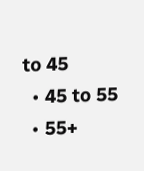to 45
  • 45 to 55
  • 55+